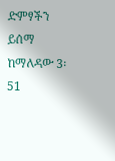ድምፃችን ይሰማ
ከማለዳው 3፡51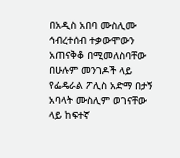በአዲስ አበባ ሙስሊሙ ኅብረተሰብ ተቃውሞውን አጠናቅቆ በሚመለስባቸው
በሁሉም መንገዶች ላይ የፌዴራል ፖሊስ አድማ በታኝ አባላት ሙስሊም ወገናቸው
ላይ ከፍተኛ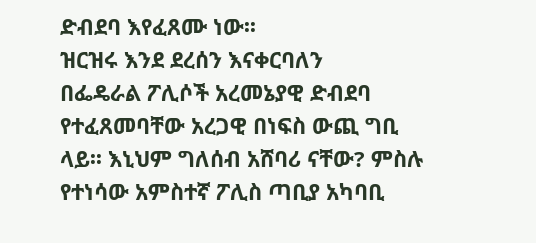ድብደባ እየፈጸሙ ነው፡፡
ዝርዝሩ እንደ ደረሰን እናቀርባለን
በፌዴራል ፖሊሶች አረመኔያዊ ድብደባ የተፈጸመባቸው አረጋዊ በነፍስ ውጪ ግቢ
ላይ፡፡ እኒህም ግለሰብ አሸባሪ ናቸው? ምስሉ የተነሳው አምስተኛ ፖሊስ ጣቢያ አካባቢ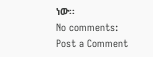ነው፡፡
No comments:
Post a Comment